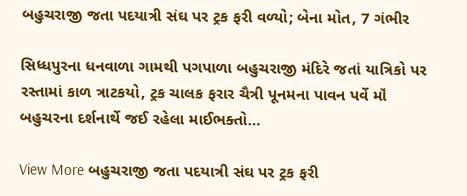બહુચરાજી જતા પદયાત્રી સંઘ પર ટ્રક ફરી વળ્યો; બેના મોત, 7 ગંભીર

સિધ્ધપુરના ધનવાળા ગામથી પગપાળા બહુચરાજી મંદિરે જતાં યાત્રિકો પર રસ્તામાં કાળ ત્રાટકયો, ટ્રક ચાલક ફરાર ચૈત્રી પૂનમના પાવન પર્વે મૉં બહુચરના દર્શનાર્થે જઈ રહેલા માઈભક્તો…

View More બહુચરાજી જતા પદયાત્રી સંઘ પર ટ્રક ફરી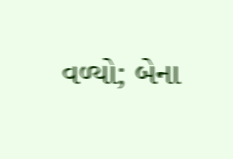વળ્યો; બેના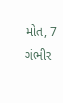મોત, 7 ગંભીર